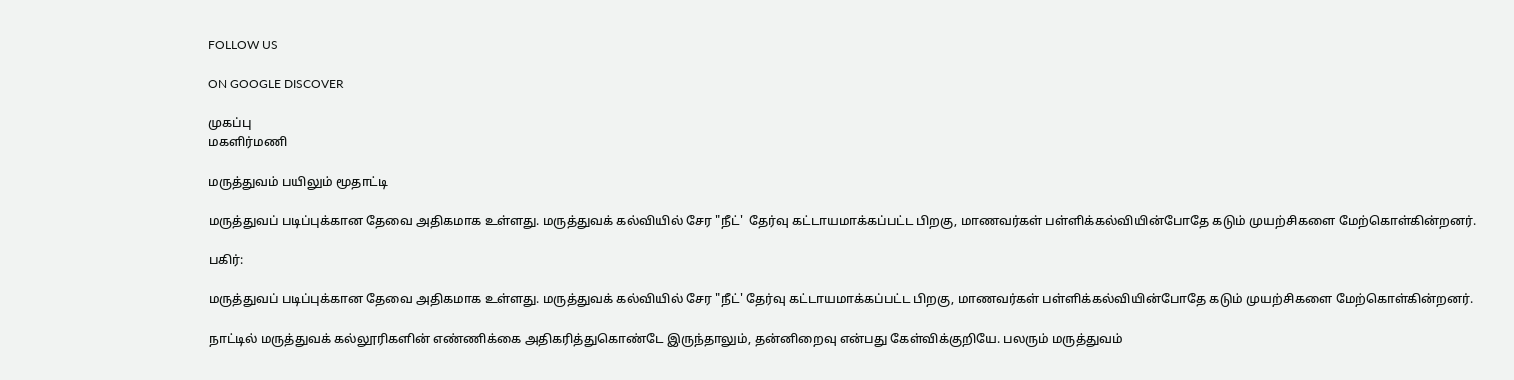FOLLOW US

ON GOOGLE DISCOVER

முகப்பு
மகளிர்மணி

மருத்துவம் பயிலும் மூதாட்டி

மருத்துவப் படிப்புக்கான தேவை அதிகமாக உள்ளது. மருத்துவக் கல்வியில் சேர "நீட்'  தேர்வு கட்டாயமாக்கப்பட்ட பிறகு, மாணவர்கள் பள்ளிக்கல்வியின்போதே கடும் முயற்சிகளை மேற்கொள்கின்றனர்.

பகிர்:

மருத்துவப் படிப்புக்கான தேவை அதிகமாக உள்ளது. மருத்துவக் கல்வியில் சேர "நீட்' தேர்வு கட்டாயமாக்கப்பட்ட பிறகு, மாணவர்கள் பள்ளிக்கல்வியின்போதே கடும் முயற்சிகளை மேற்கொள்கின்றனர்.

நாட்டில் மருத்துவக் கல்லூரிகளின் எண்ணிக்கை அதிகரித்துகொண்டே இருந்தாலும், தன்னிறைவு என்பது கேள்விக்குறியே. பலரும் மருத்துவம்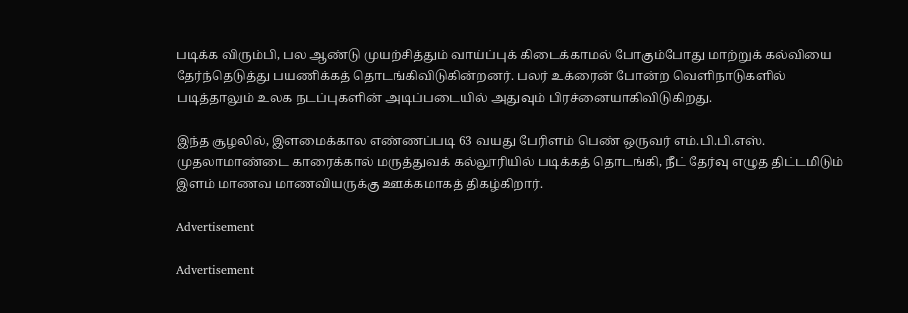படிக்க விரும்பி, பல ஆண்டு முயற்சித்தும் வாய்ப்புக் கிடைக்காமல் போகும்போது மாற்றுக் கல்வியை தேர்ந்தெடுத்து பயணிக்கத் தொடங்கிவிடுகின்றனர். பலர் உக்ரைன் போன்ற வெளிநாடுகளில் படித்தாலும் உலக நடப்புகளின் அடிப்படையில் அதுவும் பிரச்னையாகிவிடுகிறது.

இந்த சூழலில், இளமைக்கால எண்ணப்படி 63 வயது பேரிளம் பெண் ஒருவர் எம்.பி.பி.எஸ். முதலாமாண்டை காரைக்கால் மருத்துவக் கல்லூரியில் படிக்கத் தொடங்கி, நீட் தேர்வு எழுத திட்டமிடும் இளம் மாணவ மாணவியருக்கு ஊக்கமாகத் திகழ்கிறார்.

Advertisement

Advertisement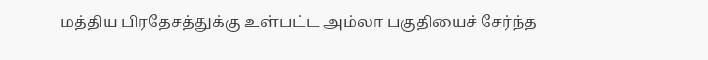மத்திய பிரதேசத்துக்கு உள்பட்ட அம்லா பகுதியைச் சேர்ந்த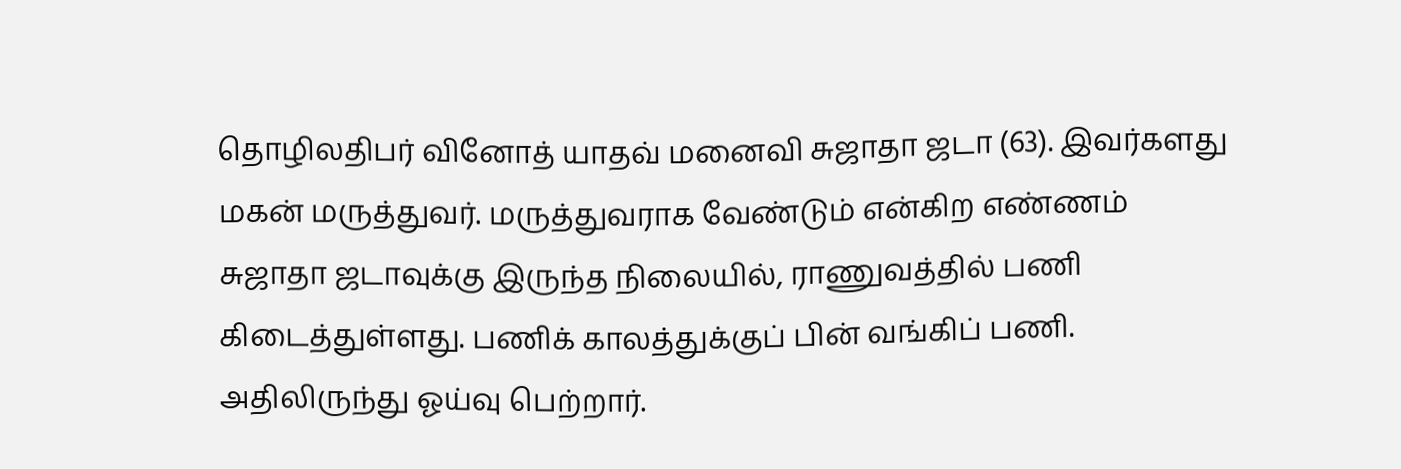தொழிலதிபர் வினோத் யாதவ் மனைவி சுஜாதா ஜடா (63). இவர்களது மகன் மருத்துவர். மருத்துவராக வேண்டும் என்கிற எண்ணம் சுஜாதா ஜடாவுக்கு இருந்த நிலையில், ராணுவத்தில் பணி கிடைத்துள்ளது. பணிக் காலத்துக்குப் பின் வங்கிப் பணி. அதிலிருந்து ஓய்வு பெற்றார்.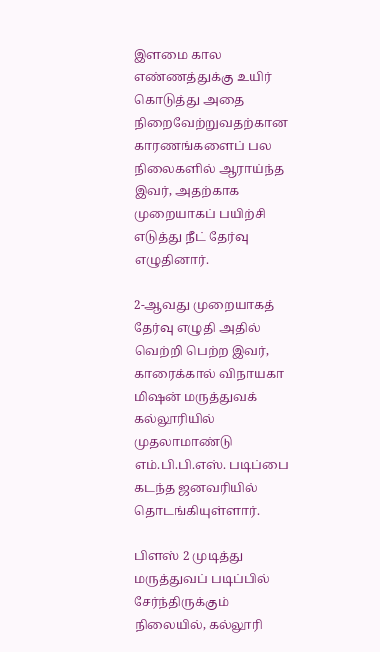இளமை கால எண்ணத்துக்கு உயிர் கொடுத்து அதை நிறைவேற்றுவதற்கான காரணங்களைப் பல நிலைகளில் ஆராய்ந்த இவர், அதற்காக முறையாகப் பயிற்சி எடுத்து நீட் தேர்வு எழுதினார்.

2-ஆவது முறையாகத் தேர்வு எழுதி அதில் வெற்றி பெற்ற இவர், காரைக்கால் விநாயகா மிஷன் மருத்துவக் கல்லூரியில் முதலாமாண்டு எம்.பி.பி.எஸ். படிப்பை கடந்த ஜனவரியில் தொடங்கியுள்ளார்.

பிளஸ் 2 முடித்து மருத்துவப் படிப்பில் சேர்ந்திருக்கும் நிலையில், கல்லூரி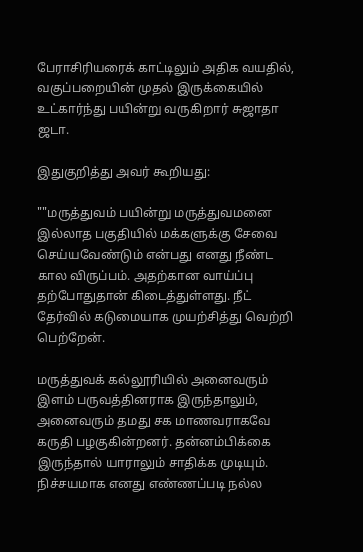பேராசிரியரைக் காட்டிலும் அதிக வயதில், வகுப்பறையின் முதல் இருக்கையில் உட்கார்ந்து பயின்று வருகிறார் சுஜாதா ஜடா.

இதுகுறித்து அவர் கூறியது:

""மருத்துவம் பயின்று மருத்துவமனை இல்லாத பகுதியில் மக்களுக்கு சேவை செய்யவேண்டும் என்பது எனது நீண்ட கால விருப்பம். அதற்கான வாய்ப்பு தற்போதுதான் கிடைத்துள்ளது. நீட் தேர்வில் கடுமையாக முயற்சித்து வெற்றி பெற்றேன்.

மருத்துவக் கல்லூரியில் அனைவரும் இளம் பருவத்தினராக இருந்தாலும், அனைவரும் தமது சக மாணவராகவே கருதி பழகுகின்றனர். தன்னம்பிக்கை இருந்தால் யாராலும் சாதிக்க முடியும். நிச்சயமாக எனது எண்ணப்படி நல்ல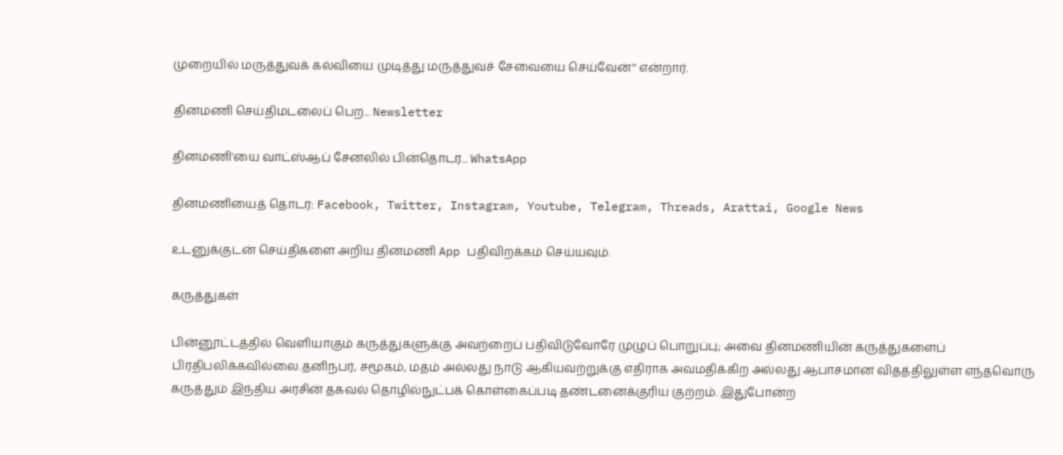முறையில் மருத்துவக் கல்வியை முடித்து மருத்துவச் சேவையை செய்வேன்'' என்றார்.

தினமணி செய்திமடலைப் பெற... Newsletter

தினமணி'யை வாட்ஸ்ஆப் சேனலில் பின்தொடர... WhatsApp

தினமணியைத் தொடர: Facebook, Twitter, Instagram, Youtube, Telegram, Threads, Arattai, Google News

உடனுக்குடன் செய்திகளை அறிய தினமணி App பதிவிறக்கம் செய்யவும்.

கருத்துகள்

பின்னூட்டத்தில் வெளியாகும் கருத்துகளுக்கு அவற்றைப் பதிவிடுவோரே முழுப் பொறுப்பு; அவை தினமணியின் கருத்துகளைப் பிரதிபலிக்கவில்லை.தனிநபர், சமூகம், மதம் அல்லது நாடு ஆகியவற்றுக்கு எதிராக அவமதிக்கிற அல்லது ஆபாசமான விதத்திலுள்ள எந்தவொரு கருத்தும் இந்திய அரசின் தகவல் தொழில்நுட்பக் கொள்கைப்படி தண்டனைக்குரிய குற்றம். இதுபோன்ற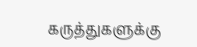கருத்துகளுக்கு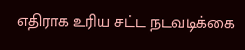எதிராக உரிய சட்ட நடவடிக்கை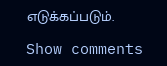எடுக்கப்படும்.

Show comments